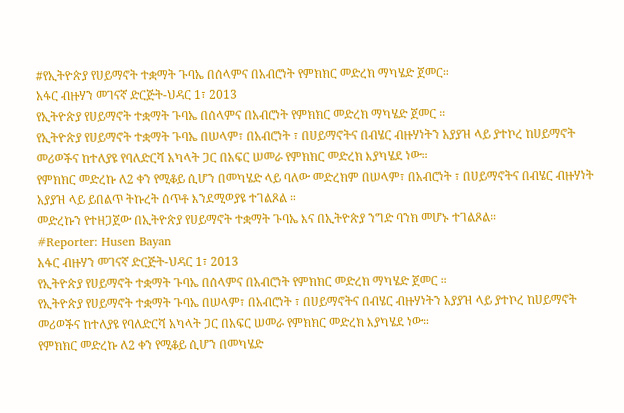#የኢትዮጵያ የሀይማኖት ተቋማት ጉባኤ በሰላምና በአብሮነት የምክክር መድረክ ማካሄድ ጀመር።
አፋር ብዙሃን መገናኛ ድርጅት-ህዳር 1፣ 2013
የኢትዮጵያ የሀይማኖት ተቋማት ጉባኤ በሰላምና በአብሮነት የምክክር መድረክ ማካሄድ ጀመር ።
የኢትዮጵያ የሀይማኖት ተቋማት ጉባኤ በሠላም፣ በአብሮነት ፣ በሀይማኖትና በብሄር ብዙሃነትን አያያዝ ላይ ያተኮረ ከሀይማኖት መሪወችና ከተለያዩ የባለድርሻ አካላት ጋር በአፍር ሠመራ የምክክር መድረክ እያካሄደ ነው።
የምክክር መድረኩ ለ2 ቀን የሚቆይ ሲሆን በመካሄድ ላይ ባለው መድረክም በሠላም፣ በአብሮነት ፣ በሀይማኖትና በብሄር ብዙሃነት አያያዝ ላይ ይበልጥ ትኩረት ሰጥቶ እንደሚወያዩ ተገልጾል ።
መድረኩን የተዘጋጀው በኢትዮጵያ የሀይማኖት ተቋማት ጉባኤ እና በኢትዮጵያ ንግድ ባንክ መሆኑ ተገልጾል።
#Reporter: Husen Bayan
አፋር ብዙሃን መገናኛ ድርጅት-ህዳር 1፣ 2013
የኢትዮጵያ የሀይማኖት ተቋማት ጉባኤ በሰላምና በአብሮነት የምክክር መድረክ ማካሄድ ጀመር ።
የኢትዮጵያ የሀይማኖት ተቋማት ጉባኤ በሠላም፣ በአብሮነት ፣ በሀይማኖትና በብሄር ብዙሃነትን አያያዝ ላይ ያተኮረ ከሀይማኖት መሪወችና ከተለያዩ የባለድርሻ አካላት ጋር በአፍር ሠመራ የምክክር መድረክ እያካሄደ ነው።
የምክክር መድረኩ ለ2 ቀን የሚቆይ ሲሆን በመካሄድ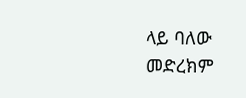ላይ ባለው መድረክም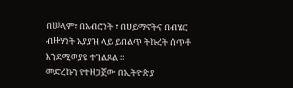በሠላም፣ በአብሮነት ፣ በሀይማኖትና በብሄር ብዙሃነት አያያዝ ላይ ይበልጥ ትኩረት ሰጥቶ እንደሚወያዩ ተገልጾል ።
መድረኩን የተዘጋጀው በኢትዮጵያ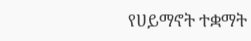የሀይማኖት ተቋማት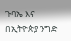ጉባኤ እና በኢትዮጵያ ንግድ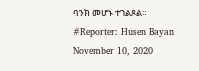ባንክ መሆኑ ተገልጾል።
#Reporter: Husen Bayan
November 10, 2020